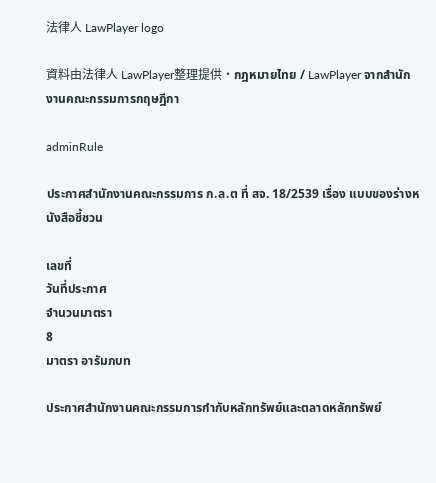法律人 LawPlayer logo

資料由法律人 LawPlayer整理提供·กฎหมายไทย / LawPlayer จากสำนักงานคณะกรรมการกฤษฎีกา

adminRule

ประกาศสำนักงานคณะกรรมการ ก.ล.ต ที่ สจ. 18/2539 เรื่อง แบบของร่างหนังสือชี้ชวน

เลขที่
วันที่ประกาศ
จำนวนมาตรา
8
มาตรา อารัมภบท

ประกาศสํานักงานคณะกรรมการกํากับหลักทรัพย์และตลาดหลักทรัพย์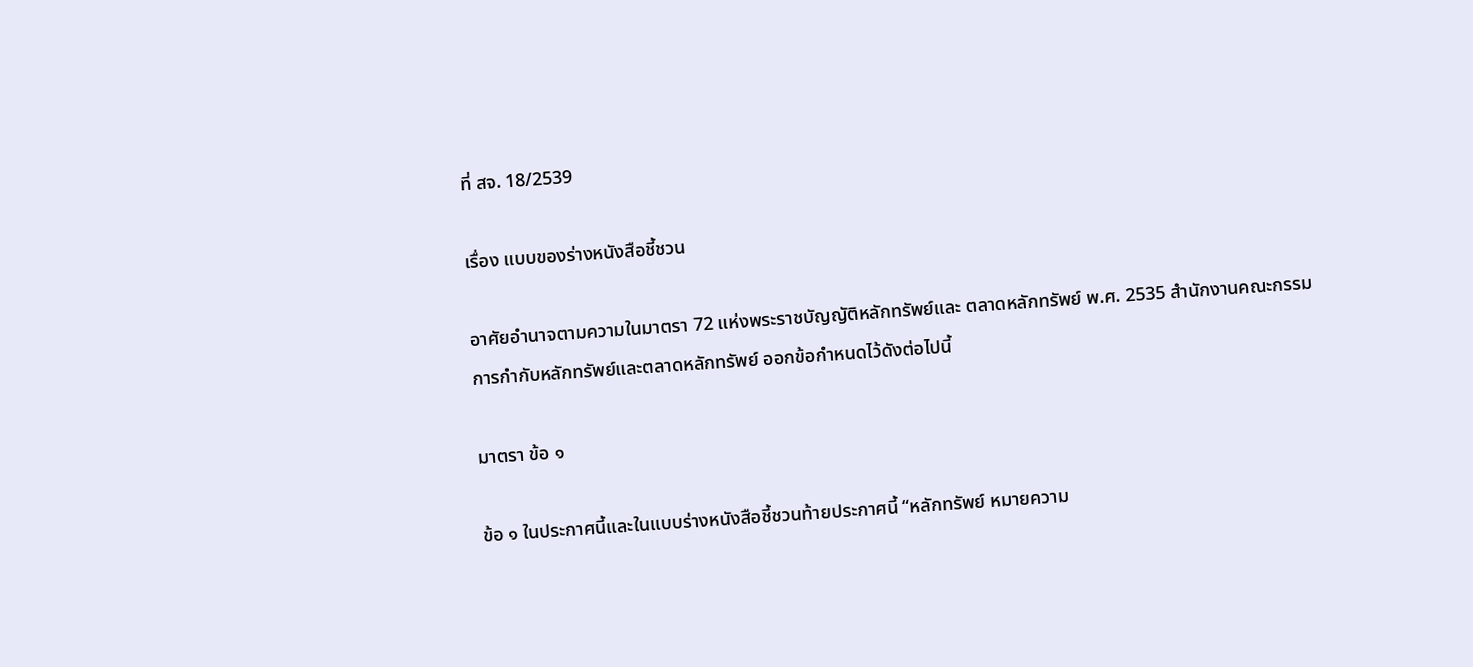ที่ สจ. 18/2539

เรื่อง แบบของร่างหนังสือชี้ชวน

อาศัยอํานาจตามความในมาตรา 72 แห่งพระราชบัญญัติหลักทรัพย์และ ตลาดหลักทรัพย์ พ.ศ. 2535 สํานักงานคณะกรรมการกํากับหลักทรัพย์และตลาดหลักทรัพย์ ออกข้อกําหนดไว้ดังต่อไปนี้

มาตรา ข้อ ๑

ข้อ ๑ ในประกาศนี้และในแบบร่างหนังสือชี้ชวนท้ายประกาศนี้ “หลักทรัพย์ หมายความ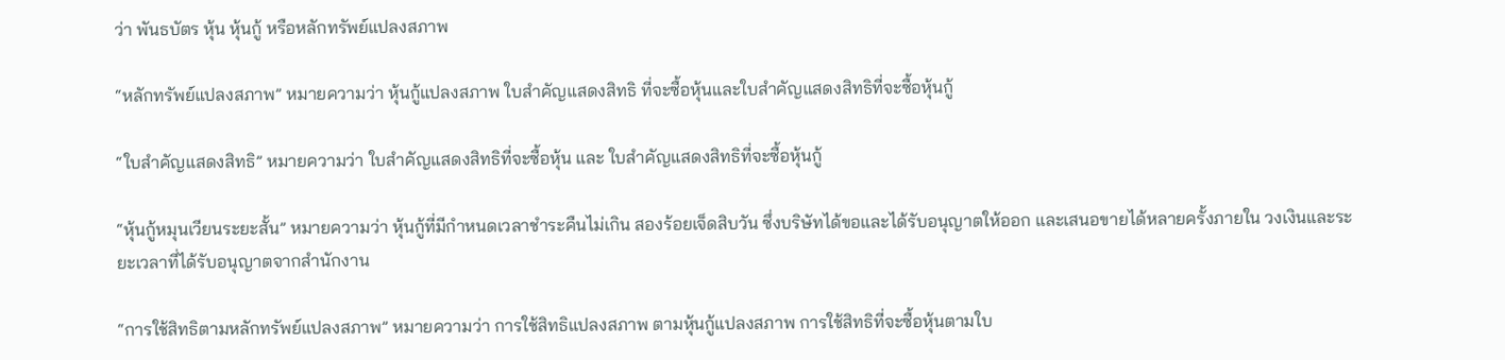ว่า พันธบัตร หุ้น หุ้นกู้ หรือหลักทรัพย์แปลงสภาพ

“หลักทรัพย์แปลงสภาพ” หมายความว่า หุ้นกู้แปลงสภาพ ใบสําคัญแสดงสิทธิ ที่จะซื้อหุ้นและใบสําคัญแสดงสิทธิที่จะซื้อหุ้นกู้

“ใบสําคัญแสดงสิทธิ” หมายความว่า ใบสําคัญแสดงสิทธิที่จะซื้อหุ้น และ ใบสําคัญแสดงสิทธิที่จะซื้อหุ้นกู้

“หุ้นกู้หมุนเวียนระยะสั้น” หมายความว่า หุ้นกู้ที่มีกําหนดเวลาชําระคืนไม่เกิน สองร้อยเจ็ดสิบวัน ซึ่งบริษัทได้ขอและได้รับอนุญาตให้ออก และเสนอขายได้หลายครั้งภายใน วงเงินและระยะเวลาที่ได้รับอนุญาตจากสํานักงาน

“การใช้สิทธิตามหลักทรัพย์แปลงสภาพ” หมายความว่า การใช้สิทธิแปลงสภาพ ตามหุ้นกู้แปลงสภาพ การใช้สิทธิที่จะซื้อหุ้นตามใบ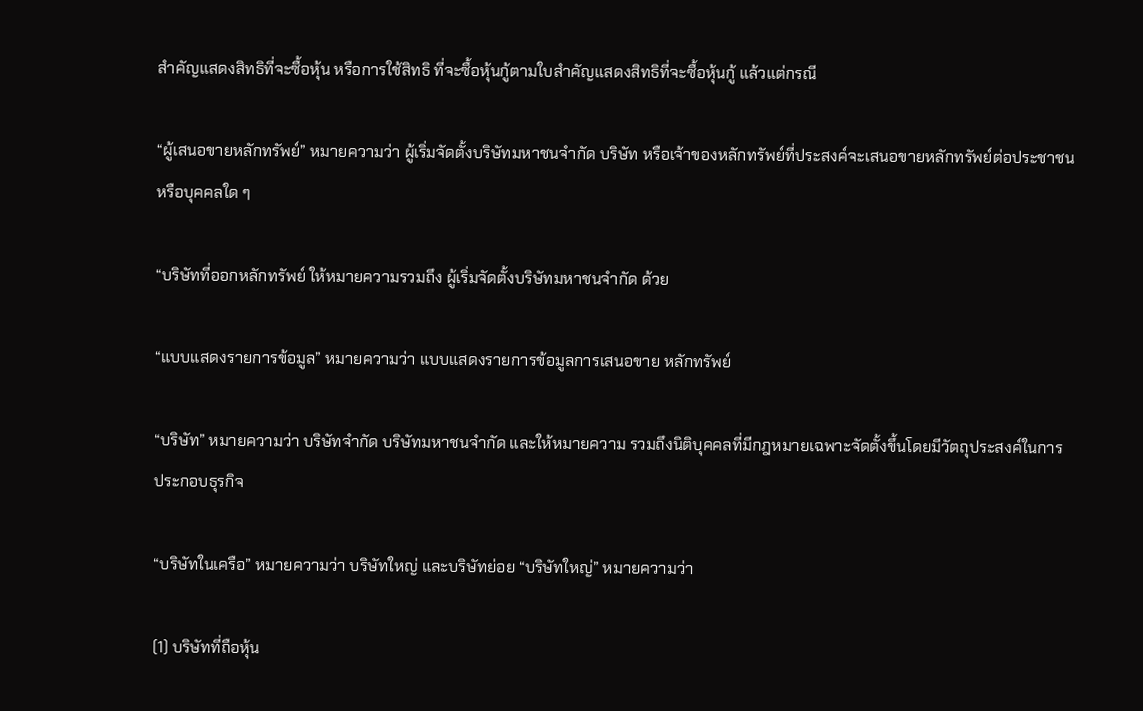สําคัญแสดงสิทธิที่จะซื้อหุ้น หรือการใช้สิทธิ ที่จะซื้อหุ้นกู้ตามใบสําคัญแสดงสิทธิที่จะซื้อหุ้นกู้ แล้วแต่กรณี

“ผู้เสนอขายหลักทรัพย์” หมายความว่า ผู้เริ่มจัดตั้งบริษัทมหาชนจํากัด บริษัท หรือเจ้าของหลักทรัพย์ที่ประสงค์จะเสนอขายหลักทรัพย์ต่อประชาชนหรือบุคคลใด ๆ

“บริษัทที่ออกหลักทรัพย์ ให้หมายความรวมถึง ผู้เริ่มจัดตั้งบริษัทมหาชนจํากัด ด้วย

“แบบแสดงรายการข้อมูล” หมายความว่า แบบแสดงรายการข้อมูลการเสนอขาย หลักทรัพย์

“บริษัท” หมายความว่า บริษัทจํากัด บริษัทมหาชนจํากัด และให้หมายความ รวมถึงนิติบุคคลที่มีกฎหมายเฉพาะจัดตั้งขึ้นโดยมีวัตถุประสงค์ในการประกอบธุรกิจ

“บริษัทในเครือ” หมายความว่า บริษัทใหญ่ และบริษัทย่อย “บริษัทใหญ่” หมายความว่า

(1) บริษัทที่ถือหุ้น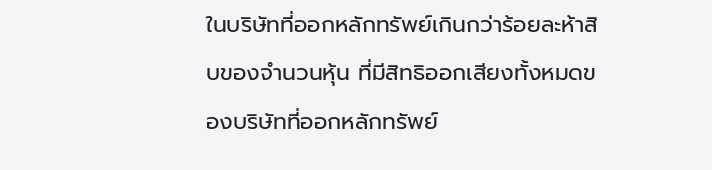ในบริษัทที่ออกหลักทรัพย์เกินกว่าร้อยละห้าสิบของจํานวนหุ้น ที่มีสิทธิออกเสียงทั้งหมดของบริษัทที่ออกหลักทรัพย์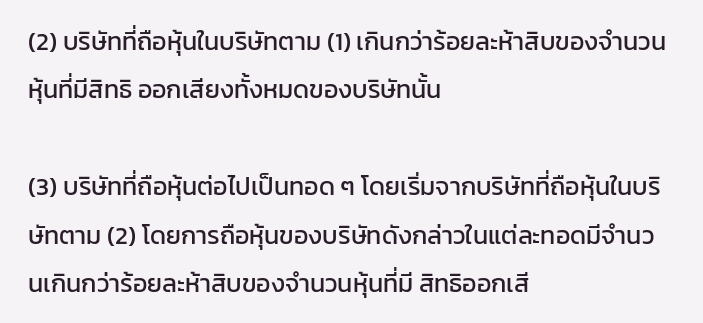(2) บริษัทที่ถือหุ้นในบริษัทตาม (1) เกินกว่าร้อยละห้าสิบของจํานวนหุ้นที่มีสิทธิ ออกเสียงทั้งหมดของบริษัทนั้น

(3) บริษัทที่ถือหุ้นต่อไปเป็นทอด ๆ โดยเริ่มจากบริษัทที่ถือหุ้นในบริษัทตาม (2) โดยการถือหุ้นของบริษัทดังกล่าวในแต่ละทอดมีจํานวนเกินกว่าร้อยละห้าสิบของจํานวนหุ้นที่มี สิทธิออกเสี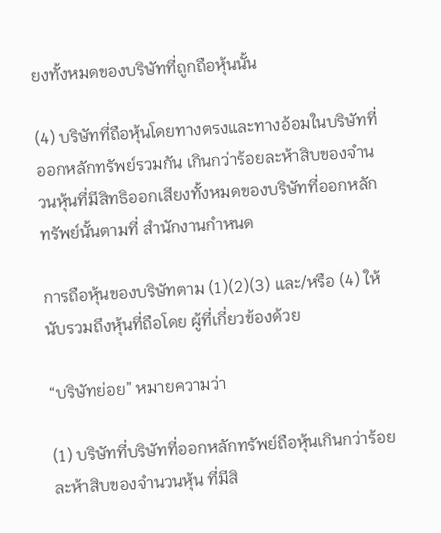ยงทั้งหมดของบริษัทที่ถูกถือหุ้นนั้น

(4) บริษัทที่ถือหุ้นโดยทางตรงและทางอ้อมในบริษัทที่ออกหลักทรัพย์รวมกัน เกินกว่าร้อยละห้าสิบของจํานวนหุ้นที่มีสิทธิออกเสียงทั้งหมดของบริษัทที่ออกหลักทรัพย์นั้นตามที่ สํานักงานกําหนด

การถือหุ้นของบริษัทตาม (1)(2)(3) และ/หรือ (4) ให้นับรวมถึงหุ้นที่ถือโดย ผู้ที่เกี่ยวข้องด้วย

“บริษัทย่อย” หมายความว่า

(1) บริษัทที่บริษัทที่ออกหลักทรัพย์ถือหุ้นเกินกว่าร้อยละห้าสิบของจํานวนหุ้น ที่มีสิ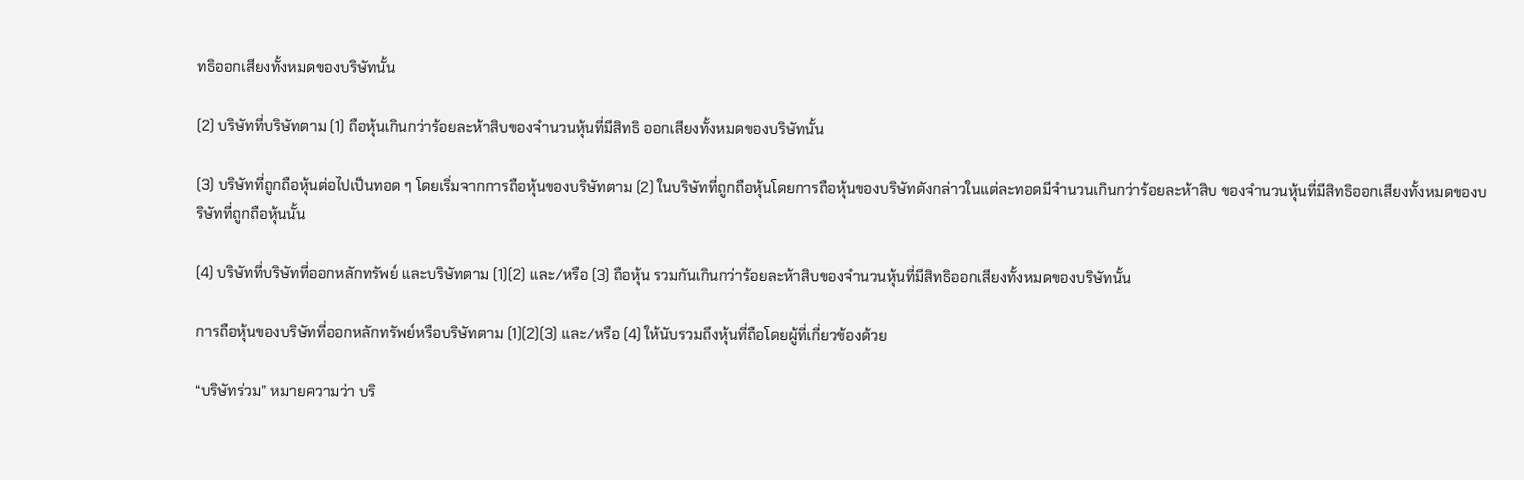ทธิออกเสียงทั้งหมดของบริษัทนั้น

(2) บริษัทที่บริษัทตาม (1) ถือหุ้นเกินกว่าร้อยละห้าสิบของจํานวนหุ้นที่มีสิทธิ ออกเสียงทั้งหมดของบริษัทนั้น

(3) บริษัทที่ถูกถือหุ้นต่อไปเป็นทอด ๆ โดยเริ่มจากการถือหุ้นของบริษัทตาม (2) ในบริษัทที่ถูกถือหุ้นโดยการถือหุ้นของบริษัทดังกล่าวในแต่ละทอดมีจํานวนเกินกว่าร้อยละห้าสิบ ของจํานวนหุ้นที่มีสิทธิออกเสียงทั้งหมดของบริษัทที่ถูกถือหุ้นนั้น

(4) บริษัทที่บริษัทที่ออกหลักทรัพย์ และบริษัทตาม (1)(2) และ/หรือ (3) ถือหุ้น รวมกันเกินกว่าร้อยละห้าสิบของจํานวนหุ้นที่มีสิทธิออกเสียงทั้งหมดของบริษัทนั้น

การถือหุ้นของบริษัทที่ออกหลักทรัพย์หรือบริษัทตาม (1)(2)(3) และ/หรือ (4) ให้นับรวมถึงหุ้นที่ถือโดยผู้ที่เกี่ยวข้องด้วย

“บริษัทร่วม” หมายความว่า บริ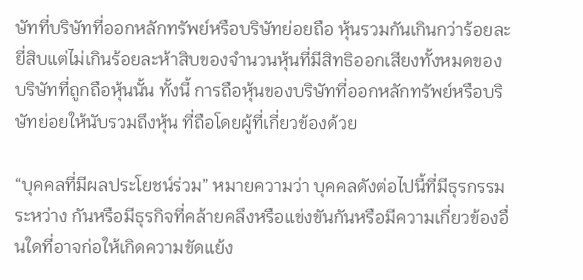ษัทที่บริษัทที่ออกหลักทรัพย์หรือบริษัทย่อยถือ หุ้นรวมกันเกินกว่าร้อยละยี่สิบแต่ไม่เกินร้อยละห้าสิบของจํานวนหุ้นที่มีสิทธิออกเสียงทั้งหมดของ บริษัทที่ถูกถือหุ้นนั้น ทั้งนี้ การถือหุ้นของบริษัทที่ออกหลักทรัพย์หรือบริษัทย่อยให้นับรวมถึงหุ้น ที่ถือโดยผู้ที่เกี่ยวข้องด้วย

“บุคคลที่มีผลประโยชน์ร่วม” หมายความว่า บุคคลดังต่อไปนี้ที่มีธุรกรรมระหว่าง กันหรือมีธุรกิจที่คล้ายคลึงหรือแข่งขันกันหรือมีความเกี่ยวข้องอื่นใดที่อาจก่อให้เกิดความขัดแย้ง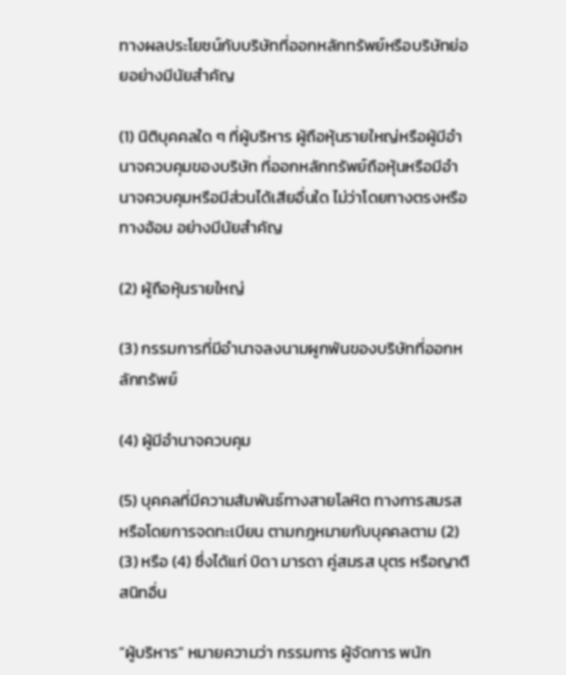ทางผลประโยชน์กับบริษัทที่ออกหลักทรัพย์หรือบริษัทย่อยอย่างมีนัยสําคัญ

(1) นิติบุคคลใด ๆ ที่ผู้บริหาร ผู้ถือหุ้นรายใหญ่หรือผู้มีอํานาจควบคุมของบริษัท ที่ออกหลักทรัพย์ถือหุ้นหรือมีอํานาจควบคุมหรือมีส่วนได้เสียอื่นใด ไม่ว่าโดยทางตรงหรือทางอ้อม อย่างมีนัยสําคัญ

(2) ผู้ถือหุ้นรายใหญ่

(3) กรรมการที่มีอํานาจลงนามผูกพันของบริษัทที่ออกหลักทรัพย์

(4) ผู้มีอํานาจควบคุม

(5) บุคคลที่มีความสัมพันธ์ทางสายโลหิต ทางการสมรส หรือโดยการจดทะเบียน ตามกฎหมายกับบุคคลตาม (2) (3) หรือ (4) ซึ่งได้แก่ บิดา มารดา คู่สมรส บุตร หรือญาติสนิทอื่น

“ผู้บริหาร” หมายความว่า กรรมการ ผู้จัดการ พนัก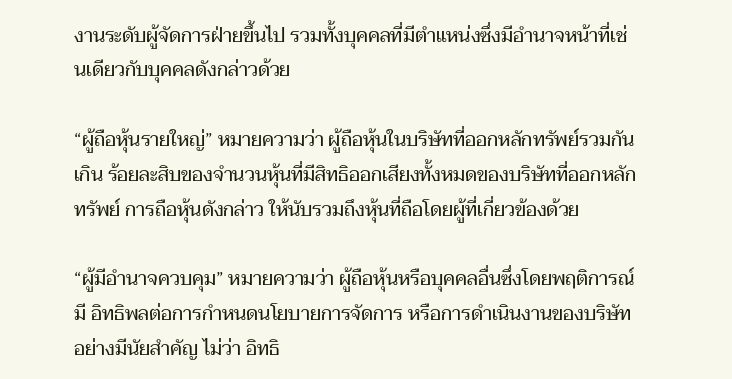งานระดับผู้จัดการฝ่ายขึ้นไป รวมทั้งบุคคลที่มีตําแหน่งซึ่งมีอํานาจหน้าที่เช่นเดียวกับบุคคลดังกล่าวด้วย

“ผู้ถือหุ้นรายใหญ่” หมายความว่า ผู้ถือหุ้นในบริษัทที่ออกหลักทรัพย์รวมกันเกิน ร้อยละสิบของจํานวนหุ้นที่มีสิทธิออกเสียงทั้งหมดของบริษัทที่ออกหลักทรัพย์ การถือหุ้นดังกล่าว ให้นับรวมถึงหุ้นที่ถือโดยผู้ที่เกี่ยวข้องด้วย

“ผู้มีอํานาจควบคุม” หมายความว่า ผู้ถือหุ้นหรือบุคคลอื่นซึ่งโดยพฤติการณ์มี อิทธิพลต่อการกําหนดนโยบายการจัดการ หรือการดําเนินงานของบริษัทอย่างมีนัยสําคัญ ไม่ว่า อิทธิ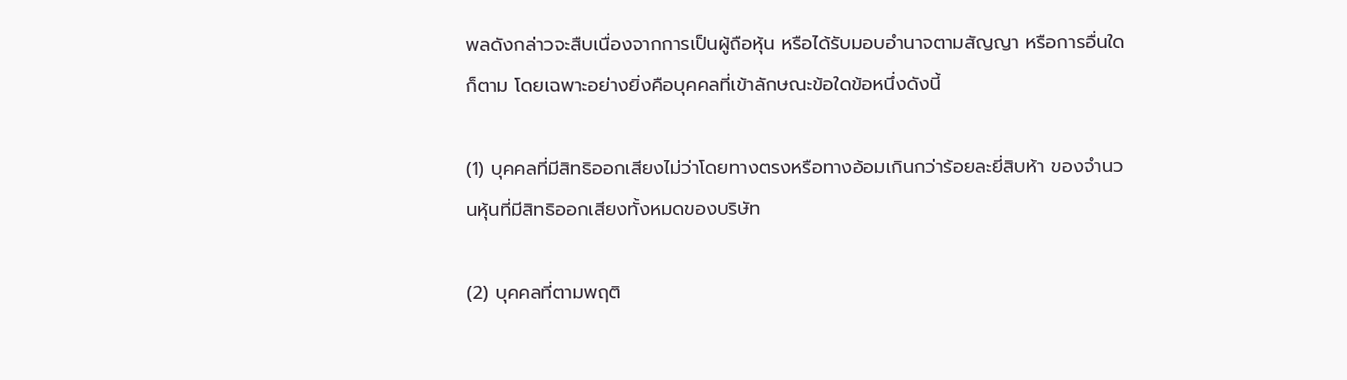พลดังกล่าวจะสืบเนื่องจากการเป็นผู้ถือหุ้น หรือได้รับมอบอํานาจตามสัญญา หรือการอื่นใด ก็ตาม โดยเฉพาะอย่างยิ่งคือบุคคลที่เข้าลักษณะข้อใดข้อหนึ่งดังนี้

(1) บุคคลที่มีสิทธิออกเสียงไม่ว่าโดยทางตรงหรือทางอ้อมเกินกว่าร้อยละยี่สิบห้า ของจํานวนหุ้นที่มีสิทธิออกเสียงทั้งหมดของบริษัท

(2) บุคคลที่ตามพฤติ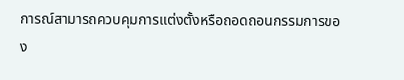การณ์สามารถควบคุมการแต่งตั้งหรือถอดถอนกรรมการของ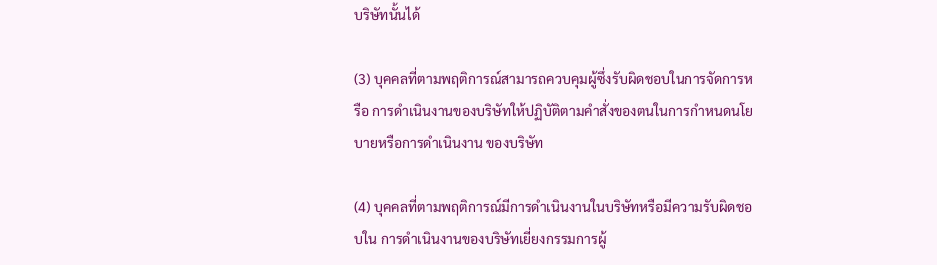บริษัทนั้นได้

(3) บุคคลที่ตามพฤติการณ์สามารถควบคุมผู้ซึ่งรับผิดชอบในการจัดการหรือ การดําเนินงานของบริษัทให้ปฏิบัติตามคําสั่งของตนในการกําหนดนโยบายหรือการดําเนินงาน ของบริษัท

(4) บุคคลที่ตามพฤติการณ์มีการดําเนินงานในบริษัทหรือมีความรับผิดชอบใน การดําเนินงานของบริษัทเยี่ยงกรรมการผู้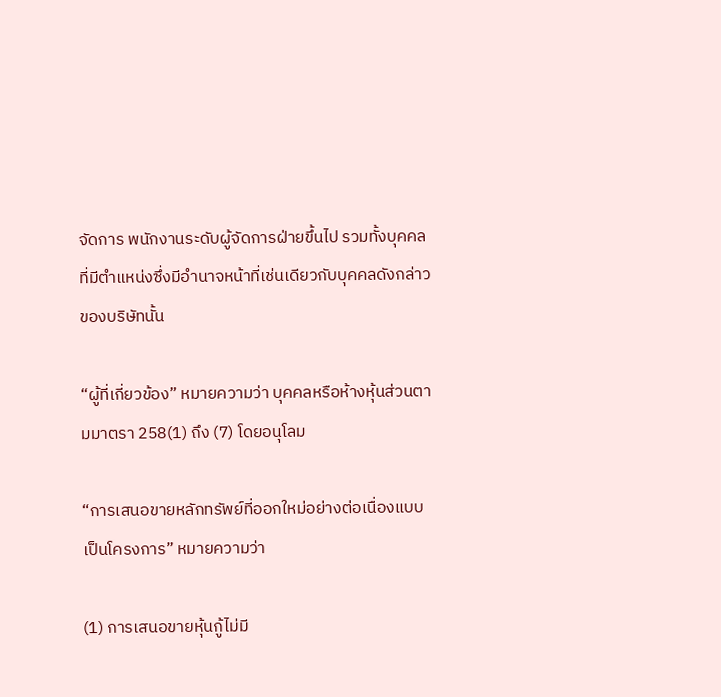จัดการ พนักงานระดับผู้จัดการฝ่ายขึ้นไป รวมทั้งบุคคล ที่มีตําแหน่งซึ่งมีอํานาจหน้าที่เช่นเดียวกับบุคคลดังกล่าวของบริษัทนั้น

“ผู้ที่เกี่ยวข้อง” หมายความว่า บุคคลหรือห้างหุ้นส่วนตามมาตรา 258(1) ถึง (7) โดยอนุโลม

“การเสนอขายหลักทรัพย์ที่ออกใหม่อย่างต่อเนื่องแบบเป็นโครงการ” หมายความว่า

(1) การเสนอขายหุ้นกู้ไม่มี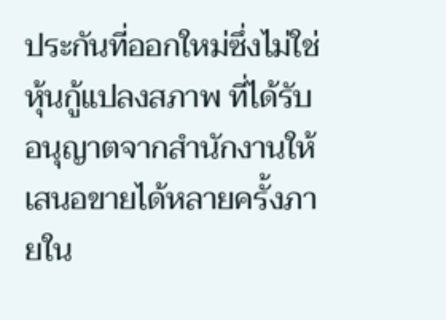ประกันที่ออกใหม่ซึ่งไม่ใช่หุ้นกู้แปลงสภาพ ที่ได้รับ อนุญาตจากสํานักงานให้เสนอขายได้หลายครั้งภายใน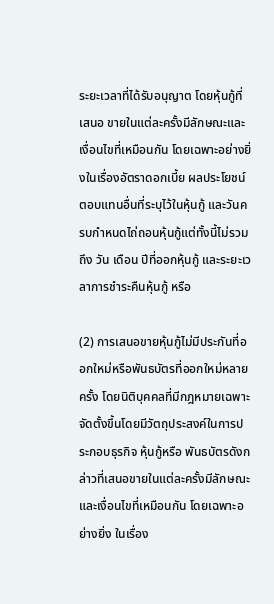ระยะเวลาที่ได้รับอนุญาต โดยหุ้นกู้ที่เสนอ ขายในแต่ละครั้งมีลักษณะและเงื่อนไขที่เหมือนกัน โดยเฉพาะอย่างยิ่งในเรื่องอัตราดอกเบี้ย ผลประโยชน์ตอบแทนอื่นที่ระบุไว้ในหุ้นกู้ และวันครบกําหนดไถ่ถอนหุ้นกู้แต่ทั้งนี้ไม่รวมถึง วัน เดือน ปีที่ออกหุ้นกู้ และระยะเวลาการชําระคืนหุ้นกู้ หรือ

(2) การเสนอขายหุ้นกู้ไม่มีประกันที่ออกใหม่หรือพันธบัตรที่ออกใหม่หลายครั้ง โดยนิติบุคคลที่มีกฎหมายเฉพาะจัดตั้งขึ้นโดยมีวัตถุประสงค์ในการประกอบธุรกิจ หุ้นกู้หรือ พันธบัตรดังกล่าวที่เสนอขายในแต่ละครั้งมีลักษณะและเงื่อนไขที่เหมือนกัน โดยเฉพาะอย่างยิ่ง ในเรื่อง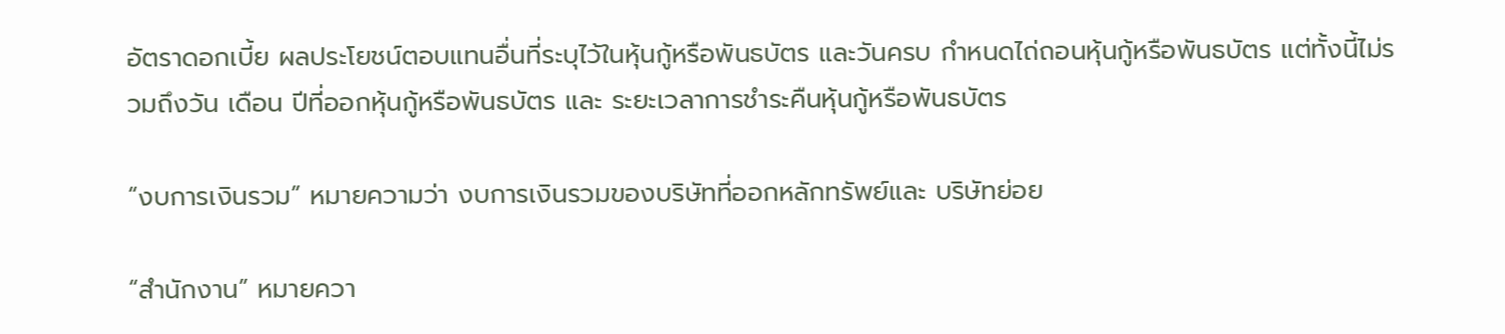อัตราดอกเบี้ย ผลประโยชน์ตอบแทนอื่นที่ระบุไว้ในหุ้นกู้หรือพันธบัตร และวันครบ กําหนดไถ่ถอนหุ้นกู้หรือพันธบัตร แต่ทั้งนี้ไม่รวมถึงวัน เดือน ปีที่ออกหุ้นกู้หรือพันธบัตร และ ระยะเวลาการชําระคืนหุ้นกู้หรือพันธบัตร

“งบการเงินรวม” หมายความว่า งบการเงินรวมของบริษัทที่ออกหลักทรัพย์และ บริษัทย่อย

“สํานักงาน” หมายควา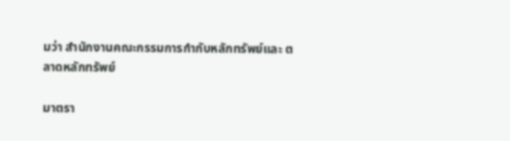มว่า สํานักงานคณะกรรมการกํากับหลักทรัพย์และ ตลาดหลักทรัพย์

มาตรา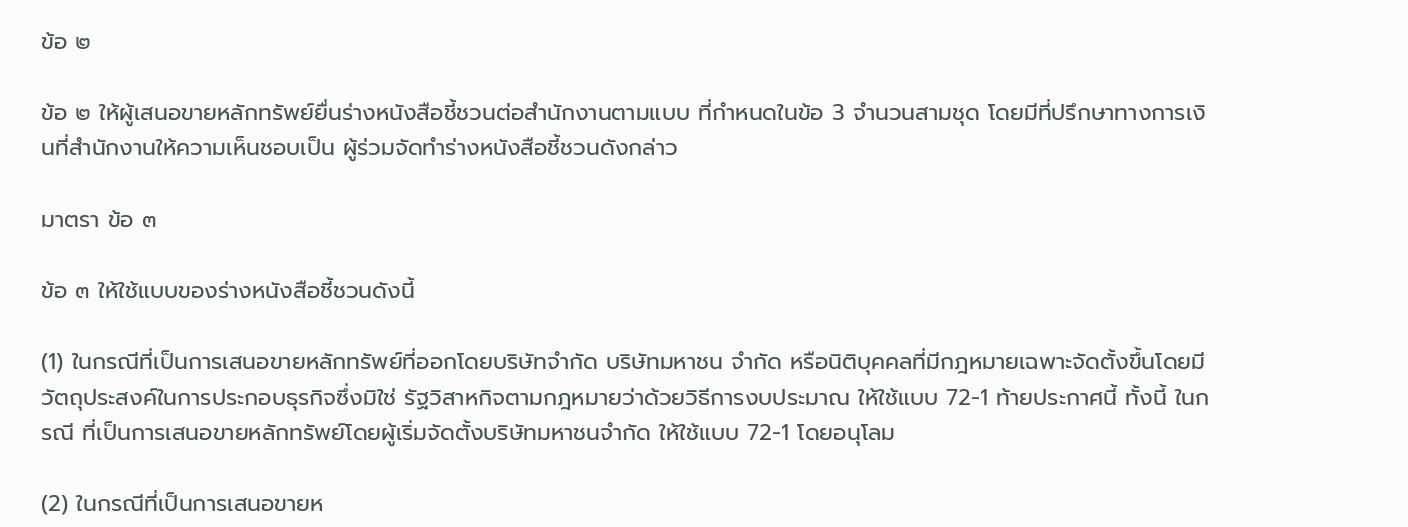ข้อ ๒

ข้อ ๒ ให้ผู้เสนอขายหลักทรัพย์ยื่นร่างหนังสือชี้ชวนต่อสํานักงานตามแบบ ที่กําหนดในข้อ 3 จํานวนสามชุด โดยมีที่ปรึกษาทางการเงินที่สํานักงานให้ความเห็นชอบเป็น ผู้ร่วมจัดทําร่างหนังสือชี้ชวนดังกล่าว

มาตรา ข้อ ๓

ข้อ ๓ ให้ใช้แบบของร่างหนังสือชี้ชวนดังนี้

(1) ในกรณีที่เป็นการเสนอขายหลักทรัพย์ที่ออกโดยบริษัทจํากัด บริษัทมหาชน จํากัด หรือนิติบุคคลที่มีกฎหมายเฉพาะจัดตั้งขึ้นโดยมีวัตถุประสงค์ในการประกอบธุรกิจซึ่งมิใช่ รัฐวิสาหกิจตามกฎหมายว่าด้วยวิธีการงบประมาณ ให้ใช้แบบ 72-1 ท้ายประกาศนี้ ทั้งนี้ ในกรณี ที่เป็นการเสนอขายหลักทรัพย์โดยผู้เริ่มจัดตั้งบริษัทมหาชนจํากัด ให้ใช้แบบ 72-1 โดยอนุโลม

(2) ในกรณีที่เป็นการเสนอขายห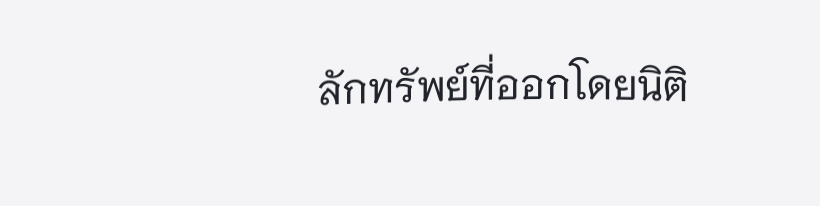ลักทรัพย์ที่ออกโดยนิติ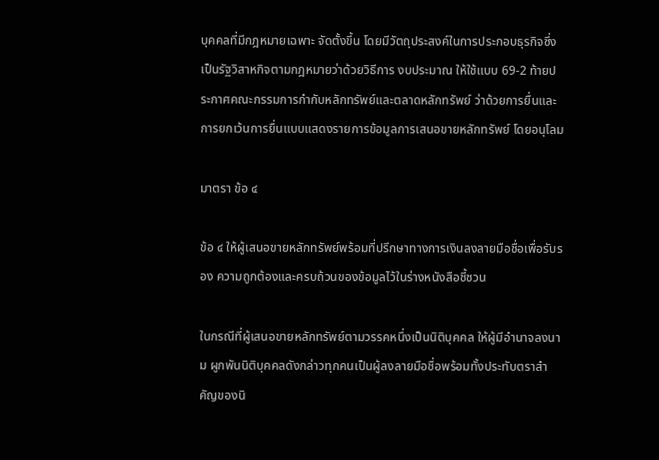บุคคลที่มีกฎหมายเฉพาะ จัดตั้งขึ้น โดยมีวัตถุประสงค์ในการประกอบธุรกิจซึ่งเป็นรัฐวิสาหกิจตามกฎหมายว่าด้วยวิธีการ งบประมาณ ให้ใช้แบบ 69-2 ท้ายประกาศคณะกรรมการกํากับหลักทรัพย์และตลาดหลักทรัพย์ ว่าด้วยการยื่นและการยกเว้นการยื่นแบบแสดงรายการข้อมูลการเสนอขายหลักทรัพย์ โดยอนุโลม

มาตรา ข้อ ๔

ข้อ ๔ ให้ผู้เสนอขายหลักทรัพย์พร้อมที่ปรึกษาทางการเงินลงลายมือชื่อเพื่อรับรอง ความถูกต้องและครบถ้วนของข้อมูลไว้ในร่างหนังสือชี้ชวน

ในกรณีที่ผู้เสนอขายหลักทรัพย์ตามวรรคหนึ่งเป็นนิติบุคคล ให้ผู้มีอํานาจลงนาม ผูกพันนิติบุคคลดังกล่าวทุกคนเป็นผู้ลงลายมือชื่อพร้อมทั้งประทับตราสําคัญของนิ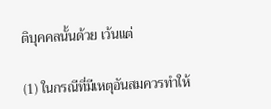ติบุคคลนั้นด้วย เว้นแต่

(1) ในกรณีที่มีเหตุอันสมควรทําให้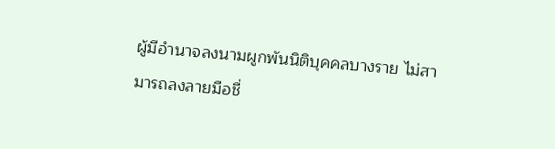ผู้มีอํานาจลงนามผูกพันนิติบุคคลบางราย ไม่สามารถลงลายมือชื่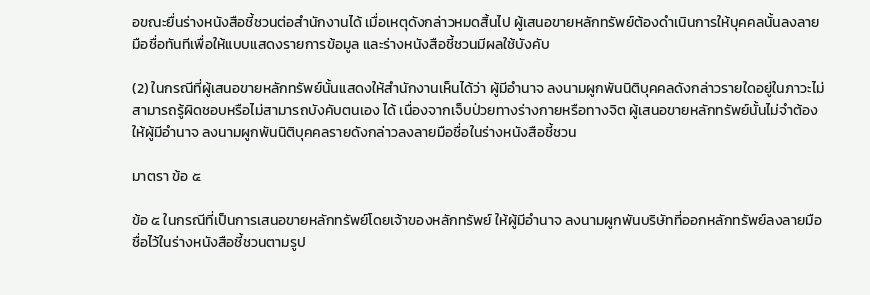อขณะยื่นร่างหนังสือชี้ชวนต่อสํานักงานได้ เมื่อเหตุดังกล่าวหมดสิ้นไป ผู้เสนอขายหลักทรัพย์ต้องดําเนินการให้บุคคลนั้นลงลายมือชื่อทันทีเพื่อให้แบบแสดงรายการข้อมูล และร่างหนังสือชี้ชวนมีผลใช้บังคับ

(2) ในกรณีที่ผู้เสนอขายหลักทรัพย์นั้นแสดงให้สํานักงานเห็นได้ว่า ผู้มีอํานาจ ลงนามผูกพันนิติบุคคลดังกล่าวรายใดอยู่ในภาวะไม่สามารถรู้ผิดชอบหรือไม่สามารถบังคับตนเอง ได้ เนื่องจากเจ็บป่วยทางร่างกายหรือทางจิต ผู้เสนอขายหลักทรัพย์นั้นไม่จําต้องให้ผู้มีอํานาจ ลงนามผูกพันนิติบุคคลรายดังกล่าวลงลายมือชื่อในร่างหนังสือชี้ชวน

มาตรา ข้อ ๕

ข้อ ๕ ในกรณีที่เป็นการเสนอขายหลักทรัพย์โดยเจ้าของหลักทรัพย์ ให้ผู้มีอํานาจ ลงนามผูกพันบริษัทที่ออกหลักทรัพย์ลงลายมือชื่อไว้ในร่างหนังสือชี้ชวนตามรูป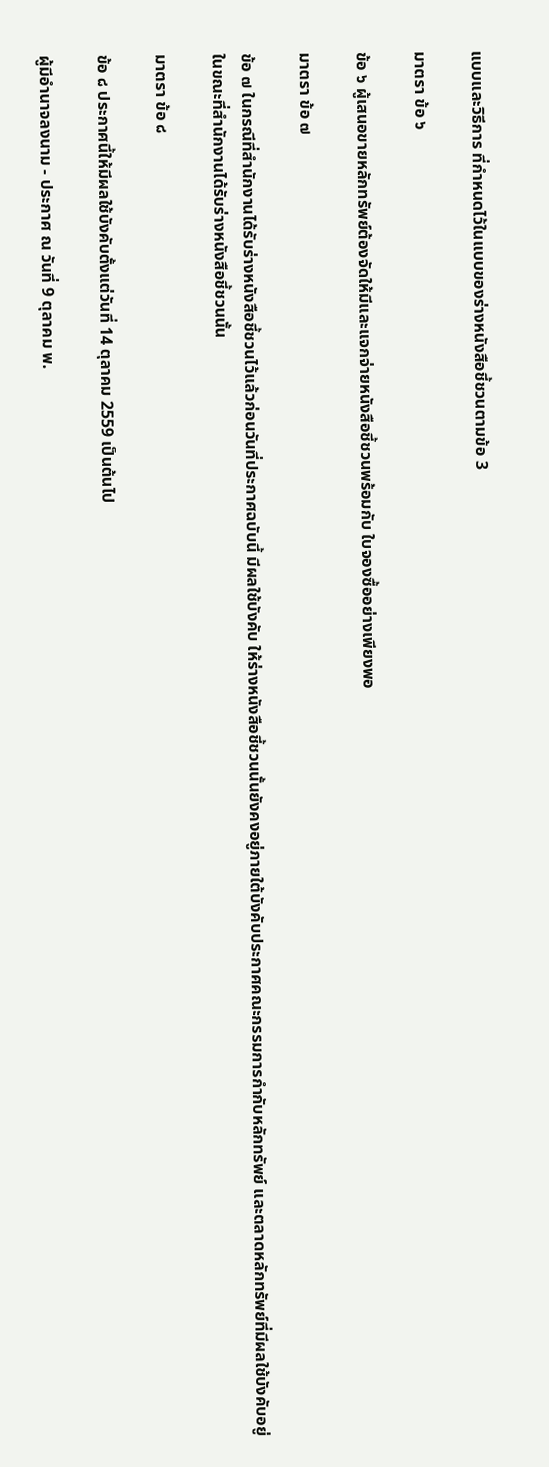แบบและวิธีการ ที่กําหนดไว้ในแบบของร่างหนังสือชี้ชวนตามข้อ 3

มาตรา ข้อ ๖

ข้อ ๖ ผู้เสนอขายหลักทรัพย์ต้องจัดให้มีและแจกจ่ายหนังสือชี้ชวนพร้อมกับ ใบจองซื้ออย่างเพียงพอ

มาตรา ข้อ ๗

ข้อ ๗ ในกรณีที่สํานักงานได้รับร่างหนังสือชี้ชวนไว้แล้วก่อนวันที่ประกาศฉบับนี้ มีผลใช้บังคับ ให้ร่างหนังสือชี้ชวนนั้นยังคงอยู่ภายใต้บังคับประกาศคณะกรรมการกํากับหลักทรัพย์ และตลาดหลักทรัพย์ที่มีผลใช้บังคับอยู่ในขณะที่สํานักงานได้รับร่างหนังสือชี้ชวนนั้น

มาตรา ข้อ ๘

ข้อ ๘ ประกาศนี้ให้มีผลใช้บังคับตั้งแต่วันที่ 14 ตุลาคม 2559 เป็นต้นไป

ผู้มีอํานาจลงนาม - ประกาศ ณ วันที่ 9 ตุลาคม พ.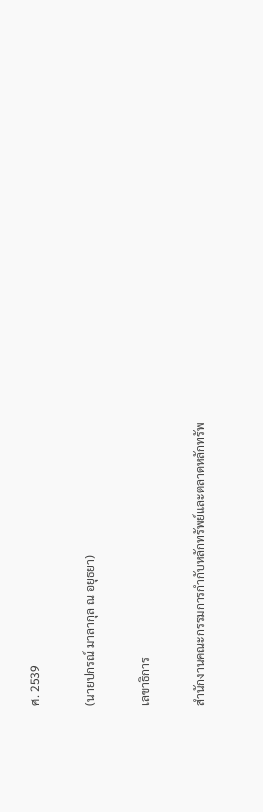ศ. 2539

(นายปกรณ์ มาลากุล ณ อยุธยา)

เลขาธิการ

สํานักงานคณะกรรมการกํากับหลักทรัพย์และตลาดหลักทรัพ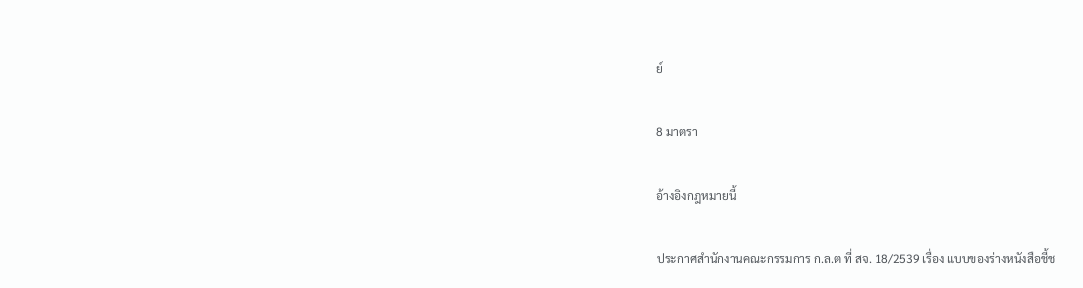ย์

8 มาตรา

อ้างอิงกฎหมายนี้

ประกาศสำนักงานคณะกรรมการ ก.ล.ต ที่ สจ. 18/2539 เรื่อง แบบของร่างหนังสือชี้ช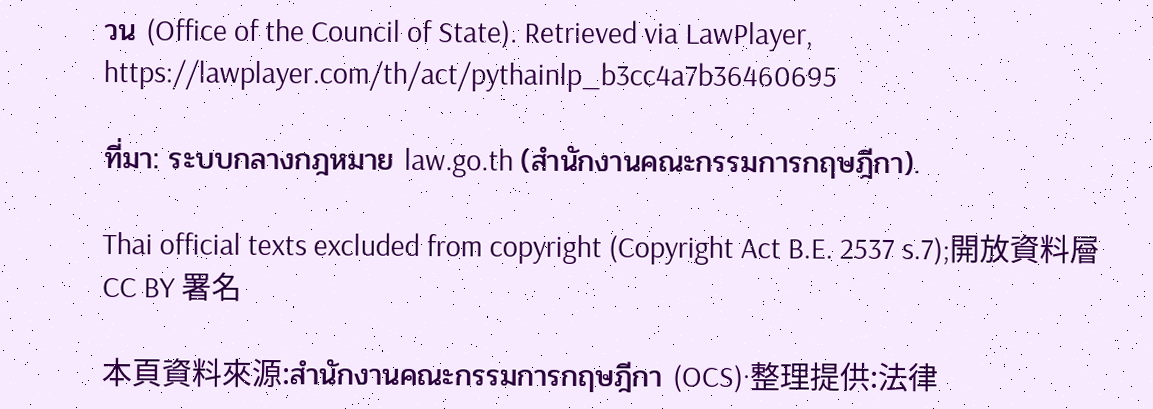วน (Office of the Council of State). Retrieved via LawPlayer, https://lawplayer.com/th/act/pythainlp_b3cc4a7b36460695

ที่มา: ระบบกลางกฎหมาย law.go.th (สำนักงานคณะกรรมการกฤษฎีกา).

Thai official texts excluded from copyright (Copyright Act B.E. 2537 s.7);開放資料層 CC BY 署名

本頁資料來源:สำนักงานคณะกรรมการกฤษฎีกา (OCS)·整理提供:法律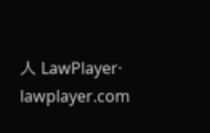人 LawPlayer· lawplayer.com